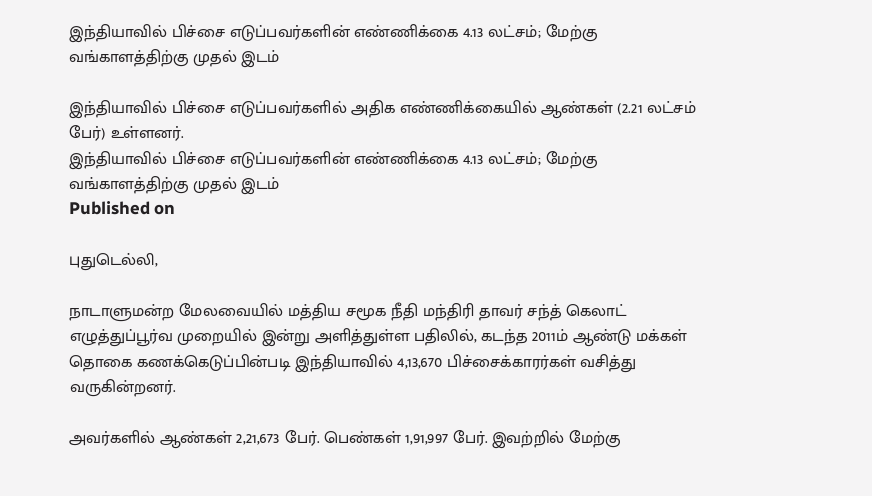இந்தியாவில் பிச்சை எடுப்பவர்களின் எண்ணிக்கை 4.13 லட்சம்; மேற்கு வங்காளத்திற்கு முதல் இடம்

இந்தியாவில் பிச்சை எடுப்பவர்களில் அதிக எண்ணிக்கையில் ஆண்கள் (2.21 லட்சம் பேர்) உள்ளனர்.
இந்தியாவில் பிச்சை எடுப்பவர்களின் எண்ணிக்கை 4.13 லட்சம்; மேற்கு வங்காளத்திற்கு முதல் இடம்
Published on

புதுடெல்லி,

நாடாளுமன்ற மேலவையில் மத்திய சமூக நீதி மந்திரி தாவர் சந்த் கெலாட் எழுத்துப்பூர்வ முறையில் இன்று அளித்துள்ள பதிலில், கடந்த 2011ம் ஆண்டு மக்கள் தொகை கணக்கெடுப்பின்படி இந்தியாவில் 4,13,670 பிச்சைக்காரர்கள் வசித்து வருகின்றனர்.

அவர்களில் ஆண்கள் 2,21,673 பேர். பெண்கள் 1,91,997 பேர். இவற்றில் மேற்கு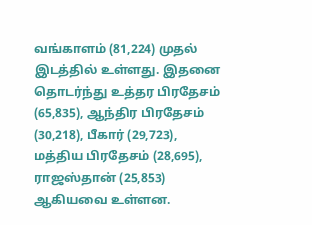வங்காளம் (81,224) முதல் இடத்தில் உள்ளது. இதனை தொடர்ந்து உத்தர பிரதேசம் (65,835), ஆந்திர பிரதேசம் (30,218), பீகார் (29,723), மத்திய பிரதேசம் (28,695), ராஜஸ்தான் (25,853) ஆகியவை உள்ளன.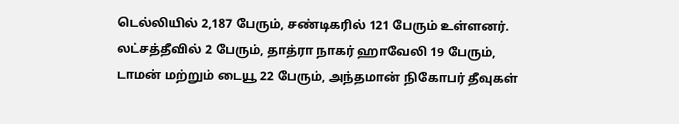டெல்லியில் 2,187 பேரும், சண்டிகரில் 121 பேரும் உள்ளனர். லட்சத்தீவில் 2 பேரும், தாத்ரா நாகர் ஹாவேலி 19 பேரும், டாமன் மற்றும் டையூ 22 பேரும், அந்தமான் நிகோபர் தீவுகள்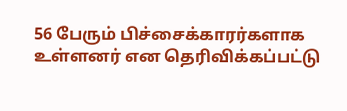56 பேரும் பிச்சைக்காரர்களாக உள்ளனர் என தெரிவிக்கப்பட்டு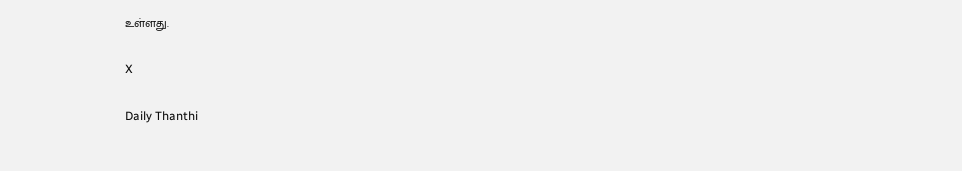உள்ளது.

X

Daily Thanthi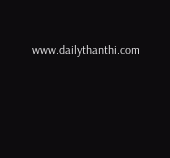www.dailythanthi.com